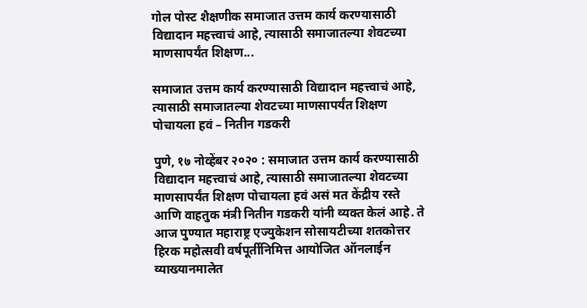गोल पोस्ट शैक्षणीक समाजात उत्तम कार्य करण्यासाठी विद्यादान महत्त्वाचं आहे, त्यासाठी समाजातल्या शेवटच्या माणसापर्यंत शिक्षण...

समाजात उत्तम कार्य करण्यासाठी विद्यादान महत्त्वाचं आहे, त्यासाठी समाजातल्या शेवटच्या माणसापर्यंत शिक्षण पोचायला हवं – नितीन गडकरी

पुणे, १७ नोव्हेंबर २०२० : समाजात उत्तम कार्य करण्यासाठी विद्यादान महत्त्वाचं आहे, त्यासाठी समाजातल्या शेवटच्या माणसापर्यंत शिक्षण पोचायला हवं असं मत केंद्रीय रस्ते आणि वाहतुक मंत्री नितीन गडकरी यांनी व्यक्त केलं आहे. ते आज पुण्यात महाराष्ट्र एज्युकेशन सोसायटीच्या शतकोत्तर हिरक महोत्सवी वर्षपूर्तीनिमित्त आयोजित ऑनलाईन व्याख्यानमालेत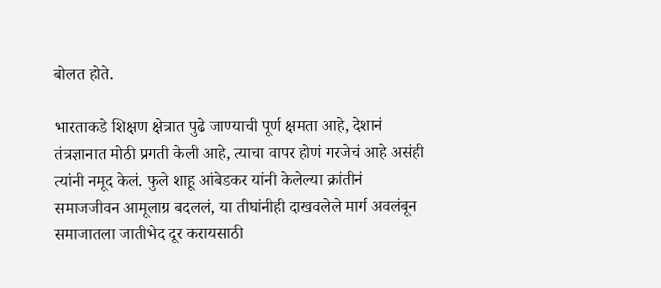बोलत होते.

भारताकडे शिक्षण क्षेत्रात पुढे जाण्याची पूर्ण क्षमता आहे, देशानं तंत्रज्ञानात मोठी प्रगती केली आहे, त्याचा वापर होणं गरजेचं आहे असंही त्यांनी नमूद केलं. फुले शाहू आंबेडकर यांनी केलेल्या क्रांतीनं समाजजीवन आमूलाग्र बदललं, या तीघांनीही दाखवलेले मार्ग अवलंबून समाजातला जातीभेद दूर करायसाठी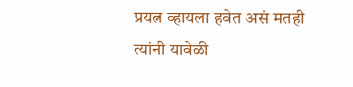प्रयत्न व्हायला हवेत असं मतही त्यांनी यावेळी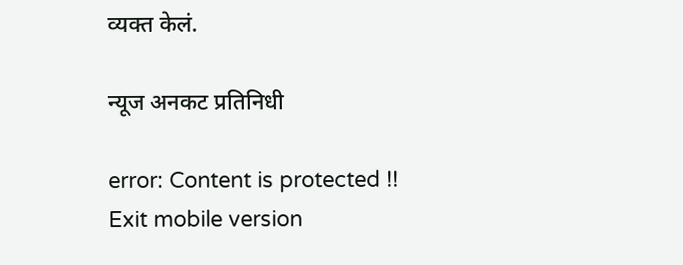व्यक्त केलं.

न्यूज अनकट प्रतिनिधी

error: Content is protected !!
Exit mobile version